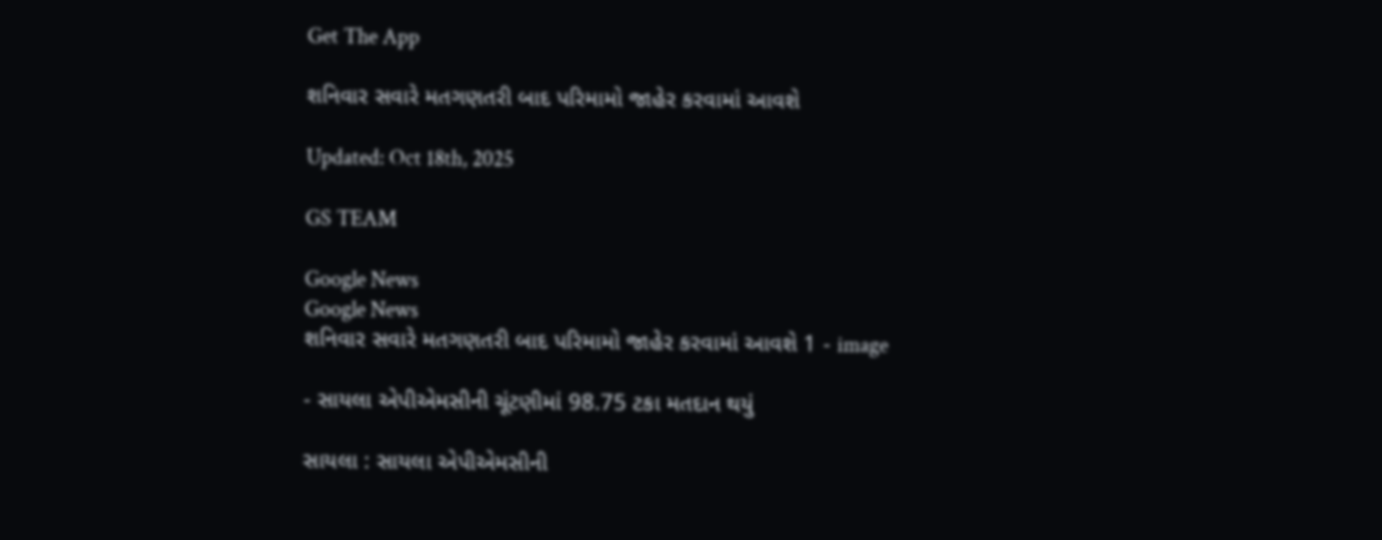Get The App

શનિવાર સવારે મતગણતરી બાદ પરિમામો જાહેર કરવામાં આવશે

Updated: Oct 18th, 2025

GS TEAM

Google News
Google News
શનિવાર સવારે મતગણતરી બાદ પરિમામો જાહેર કરવામાં આવશે 1 - image

- સાયલા એપીએમસીની ચૂંટણીમાં 98.75 ટકા મતદાન થયું

સાયલા : સાયલા એપીએમસીની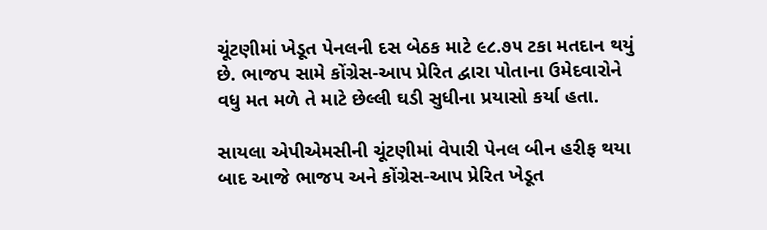ચૂંટણીમાં ખેડૂત પેનલની દસ બેઠક માટે ૯૮.૭૫ ટકા મતદાન થયું છે. ભાજપ સામે કોંગ્રેસ-આપ પ્રેરિત દ્વારા પોતાના ઉમેદવારોને વધુ મત મળે તે માટે છેલ્લી ઘડી સુધીના પ્રયાસો કર્યા હતા.

સાયલા એપીએમસીની ચૂંટણીમાં વેપારી પેનલ બીન હરીફ થયા બાદ આજે ભાજપ અને કોંગ્રેસ-આપ પ્રેરિત ખેડૂત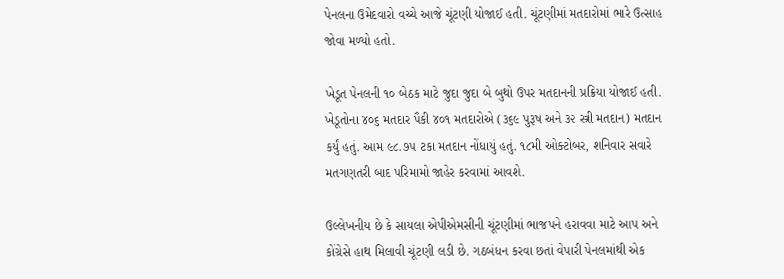પેનલના ઉમેદવારો વચ્ચે આજે ચૂંટણી યોજાઈ હતી. ચૂંટણીમાં મતદારોમાં ભારે ઉત્સાહ જોવા મળ્યો હતો.

ખેડૂત પેનલની ૧૦ બેઠક માટે જુદા જુદા બે બુથો ઉપર મતદાનની પ્રક્રિયા યોજાઈ હતી. ખેડૂતોના ૪૦૬ મતદાર પૈકી ૪૦૧ મતદારોએ (૩૬૯ પુરૂષ અને ૩૨ સ્ત્રી મતદાન) મતદાન કર્યું હતું. આમ ૯૮.૭૫ ટકા મતદાન નોંધાયું હતું. ૧૮મી ઓક્ટોબર, શનિવાર સવારે મતગણતરી બાદ પરિમામો જાહેર કરવામાં આવશે.

ઉલ્લેખનીય છે કે સાયલા એપીએમસીની ચૂંટણીમાં ભાજપને હરાવવા માટે આપ અને કોંગ્રેસે હાથ મિલાવી ચૂંટણી લડી છે. ગઠબંધન કરવા છતાં વેપારી પેનલમાંથી એક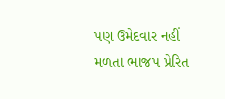પણ ઉમેદવાર નહીં મળતા ભાજપ પ્રેરિત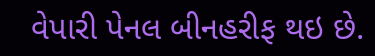વેપારી પેનલ બીનહરીફ થઇ છે.